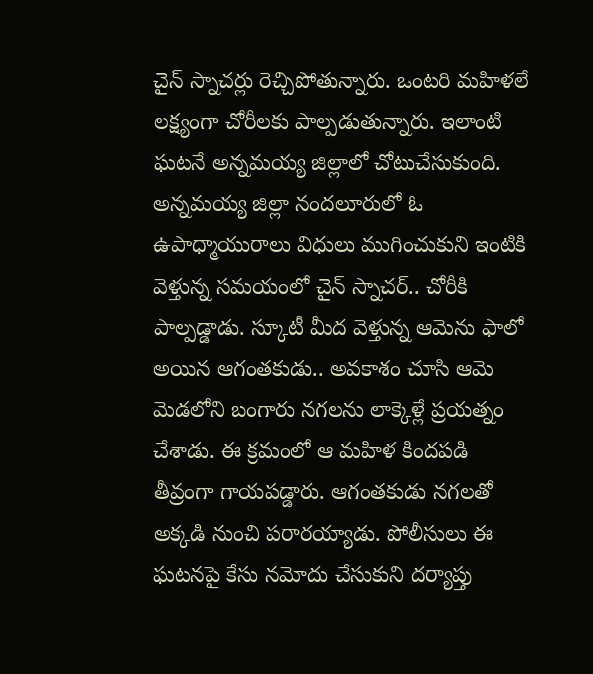చైన్ స్నాచర్లు రెచ్చిపోతున్నారు. ఒంటరి మహిళలే లక్ష్యంగా చోరీలకు పాల్పడుతున్నారు. ఇలాంటి ఘటనే అన్నమయ్య జిల్లాలో చోటుచేసుకుంది. అన్నమయ్య జిల్లా నందలూరులో ఓ ఉపాధ్మాయురాలు విధులు ముగించుకుని ఇంటికి వెళ్తున్న సమయంలో చైన్ స్నాచర్.. చోరీకి పాల్పడ్డాడు. స్కూటీ మీద వెళ్తున్న ఆమెను ఫాలో అయిన ఆగంతకుడు.. అవకాశం చూసి ఆమె మెడలోని బంగారు నగలను లాక్కెళ్లే ప్రయత్నం చేశాడు. ఈ క్రమంలో ఆ మహిళ కిందపడి తీవ్రంగా గాయపడ్డారు. ఆగంతకుడు నగలతో అక్కడి నుంచి పరారయ్యాడు. పోలీసులు ఈ ఘటనపై కేసు నమోదు చేసుకుని దర్యాప్తు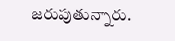జరుపుతున్నారు.